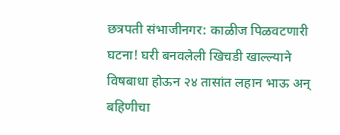छत्रपती संभाजीनगर: काळीज पिळवटणारी घटना! घरी बनवलेली खिचडी खाल्ल्याने विषबाधा होऊन २४ तासांत लहान भाऊ अन् बहिणीचा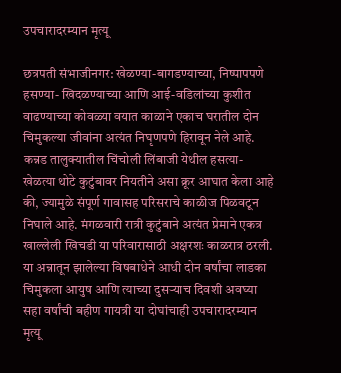उपचारादरम्यान मृत्यू

छत्रपती संभाजीनगर: खेळण्या-बागडण्याच्या, निष्पापपणे हसण्या- खिदळण्याच्या आणि आई-वडिलांच्या कुशीत वाढण्याच्या कोवळ्या वयात काळाने एकाच घरातील दोन चिमुकल्या जीवांना अत्यंत निघृणपणे हिरावून नेले आहे. कन्नड तालुक्यातील चिंचोली लिंबाजी येथील हसत्या-खेळत्या थोटे कुटुंबावर नियतीने असा क्रूर आघात केला आहे की, ज्यामुळे संपूर्ण गावासह परिसराचे काळीज पिळवटून निघाले आहे. मंगळवारी रात्री कुटुंबाने अत्यंत प्रेमाने एकत्र खाल्लेली खिचडी या परिवारासाठी अक्षरशः काळरात्र ठरली. या अन्नातून झालेल्या विषबाधेने आधी दोन वर्षांचा लाडका चिमुकला आयुष आणि त्याच्या दुसऱ्याच दिवशी अवघ्या सहा वर्षांची बहीण गायत्री या दोघांचाही उपचारादरम्यान मृत्यू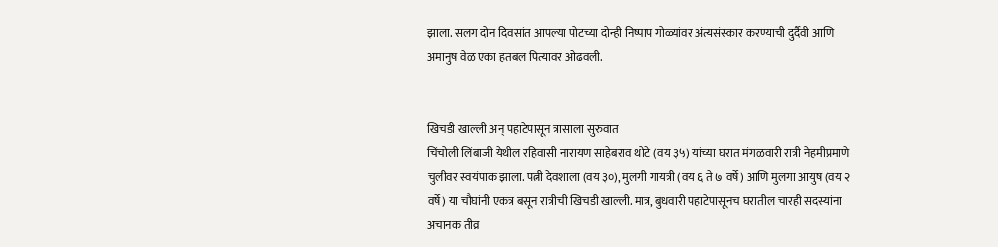झाला. सलग दोन दिवसांत आपल्या पोटच्या दोन्ही निष्पाप गोळ्यांवर अंत्यसंस्कार करण्याची दुर्दैवी आणि अमानुष वेळ एका हतबल पित्यावर ओढवली.


खिचडी खाल्ली अन् पहाटेपासून त्रासाला सुरुवात
चिंचोली लिंबाजी येथील रहिवासी नारायण साहेबराव थोटे (वय ३५) यांच्या घरात मंगळवारी रात्री नेहमीप्रमाणे चुलीवर स्वयंपाक झाला. पत्नी देवशाला (वय ३०), मुलगी गायत्री (वय ६ ते ७ वर्षे) आणि मुलगा आयुष (वय २ वर्षे) या चौघांनी एकत्र बसून रात्रीची खिचडी खाल्ली. मात्र, बुधवारी पहाटेपासूनच घरातील चारही सदस्यांना अचानक तीव्र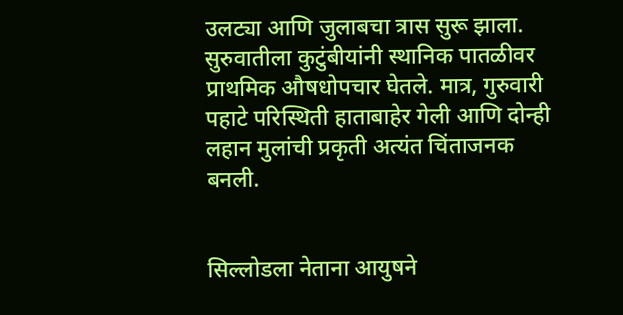उलट्या आणि जुलाबचा त्रास सुरू झाला. सुरुवातीला कुटुंबीयांनी स्थानिक पातळीवर प्राथमिक औषधोपचार घेतले. मात्र, गुरुवारी पहाटे परिस्थिती हाताबाहेर गेली आणि दोन्ही लहान मुलांची प्रकृती अत्यंत चिंताजनक बनली.


सिल्लोडला नेताना आयुषने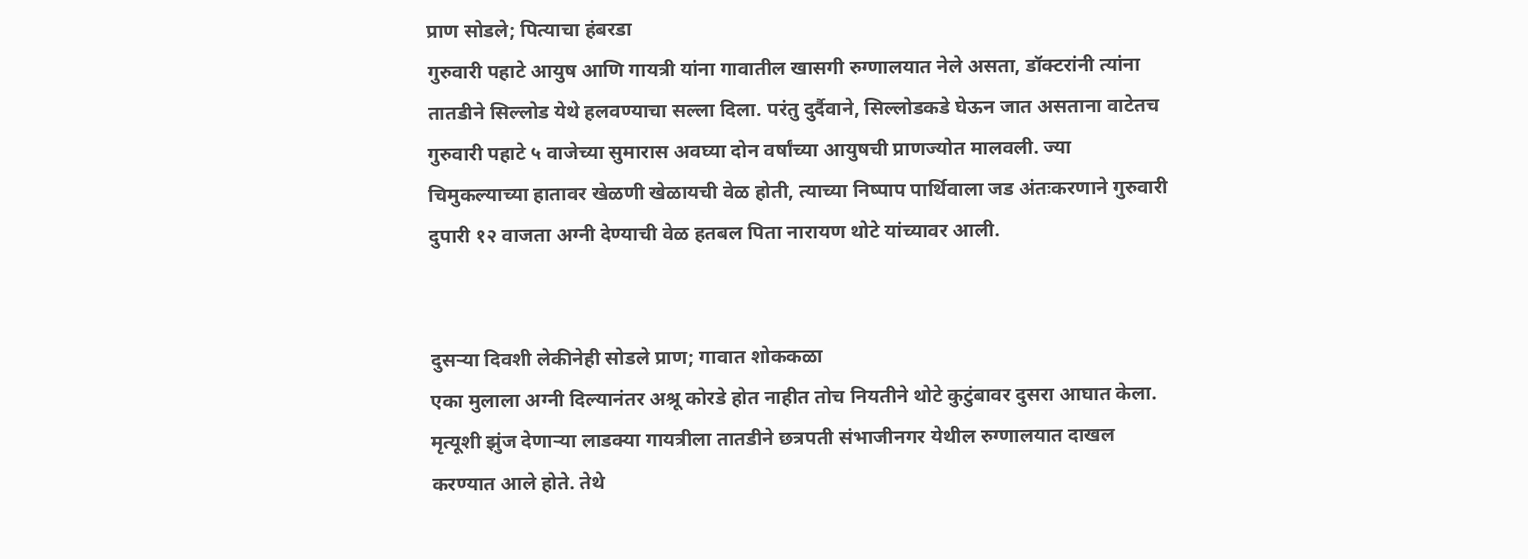प्राण सोडले; पित्याचा हंबरडा
गुरुवारी पहाटे आयुष आणि गायत्री यांना गावातील खासगी रुग्णालयात नेले असता, डॉक्टरांनी त्यांना तातडीने सिल्लोड येथे हलवण्याचा सल्ला दिला. परंतु दुर्दैवाने, सिल्लोडकडे घेऊन जात असताना वाटेतच गुरुवारी पहाटे ५ वाजेच्या सुमारास अवघ्या दोन वर्षांच्या आयुषची प्राणज्योत मालवली. ज्या चिमुकल्याच्या हातावर खेळणी खेळायची वेळ होती, त्याच्या निष्पाप पार्थिवाला जड अंतःकरणाने गुरुवारी दुपारी १२ वाजता अग्नी देण्याची वेळ हतबल पिता नारायण थोटे यांच्यावर आली.


दुसऱ्या दिवशी लेकीनेही सोडले प्राण; गावात शोककळा
एका मुलाला अग्नी दिल्यानंतर अश्रू कोरडे होत नाहीत तोच नियतीने थोटे कुटुंबावर दुसरा आघात केला. मृत्यूशी झुंज देणाऱ्या लाडक्या गायत्रीला तातडीने छत्रपती संभाजीनगर येथील रुग्णालयात दाखल करण्यात आले होते. तेथे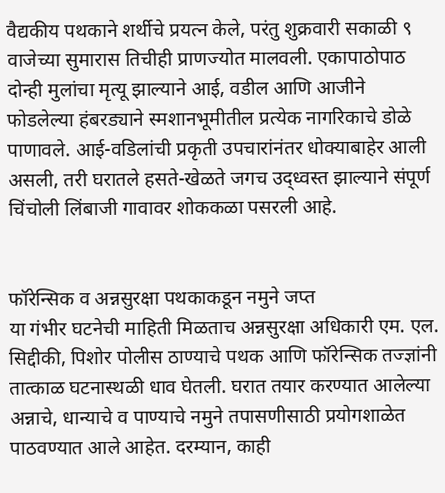वैद्यकीय पथकाने शर्थीचे प्रयत्न केले, परंतु शुक्रवारी सकाळी ९ वाजेच्या सुमारास तिचीही प्राणज्योत मालवली. एकापाठोपाठ दोन्ही मुलांचा मृत्यू झाल्याने आई, वडील आणि आजीने फोडलेल्या हंबरड्याने स्मशानभूमीतील प्रत्येक नागरिकाचे डोळे पाणावले. आई-वडिलांची प्रकृती उपचारांनंतर धोक्याबाहेर आली असली, तरी घरातले हसते-खेळते जगच उद्ध्वस्त झाल्याने संपूर्ण चिंचोली लिंबाजी गावावर शोककळा पसरली आहे.


फॉरेन्सिक व अन्नसुरक्षा पथकाकडून नमुने जप्त
या गंभीर घटनेची माहिती मिळताच अन्नसुरक्षा अधिकारी एम. एल. सिद्दीकी, पिशोर पोलीस ठाण्याचे पथक आणि फॉरेन्सिक तज्ज्ञांनी तात्काळ घटनास्थळी धाव घेतली. घरात तयार करण्यात आलेल्या अन्नाचे, धान्याचे व पाण्याचे नमुने तपासणीसाठी प्रयोगशाळेत पाठवण्यात आले आहेत. दरम्यान, काही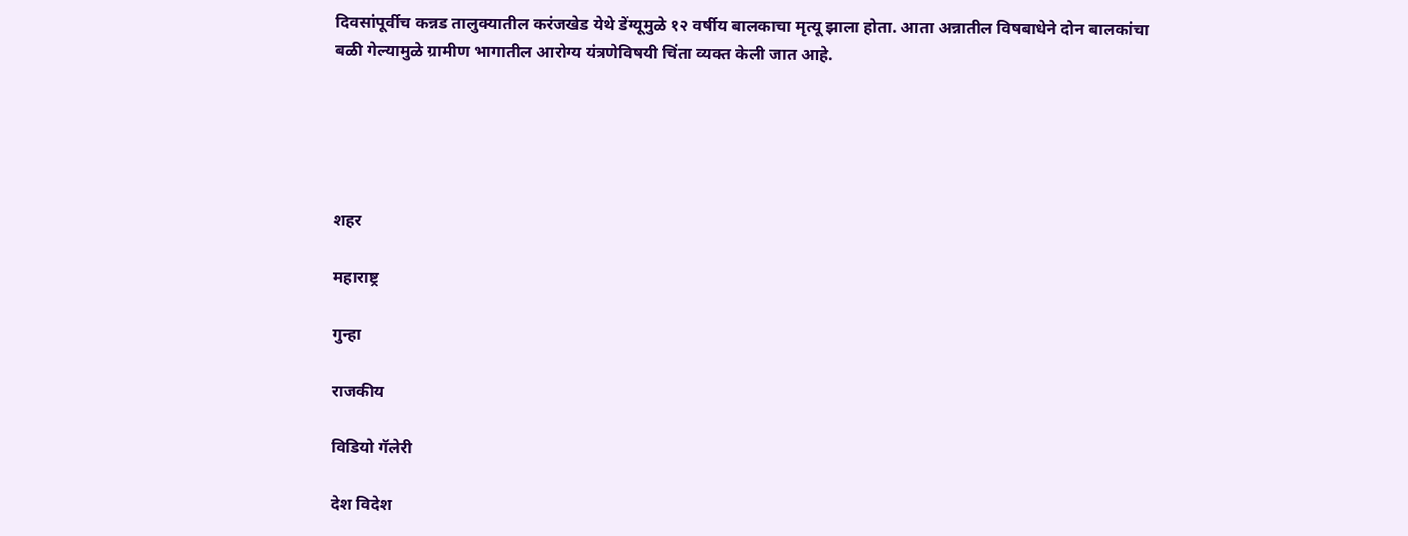दिवसांपूर्वीच कन्नड तालुक्यातील करंजखेड येथे डेंग्यूमुळे १२ वर्षीय बालकाचा मृत्यू झाला होता. आता अन्नातील विषबाधेने दोन बालकांचा बळी गेल्यामुळे ग्रामीण भागातील आरोग्य यंत्रणेविषयी चिंता व्यक्त केली जात आहे.





शहर

महाराष्ट्र

गुन्हा

राजकीय

विडियो गॅलेरी

देश विदेश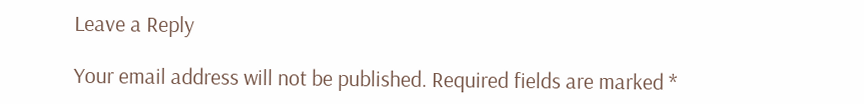Leave a Reply

Your email address will not be published. Required fields are marked *